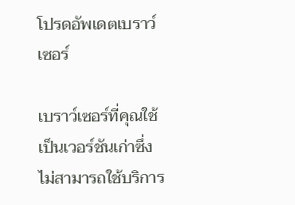โปรดอัพเดตเบราว์เซอร์

เบราว์เซอร์ที่คุณใช้เป็นเวอร์ชันเก่าซึ่งไม่สามารถใช้บริการ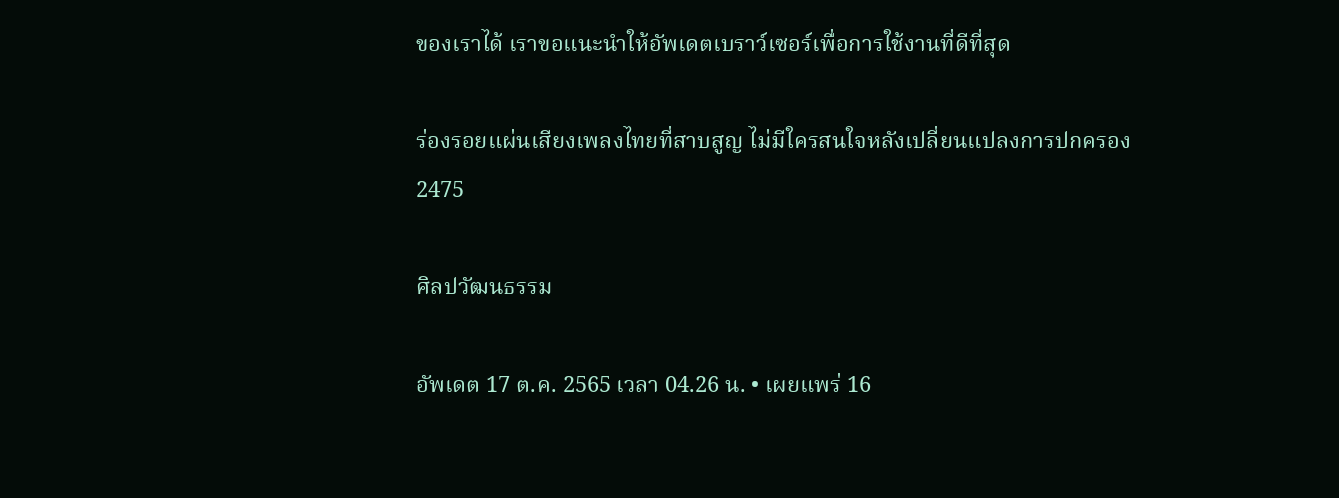ของเราได้ เราขอแนะนำให้อัพเดตเบราว์เซอร์เพื่อการใช้งานที่ดีที่สุด

ร่องรอยแผ่นเสียงเพลงไทยที่สาบสูญ ไม่มีใครสนใจหลังเปลี่ยนแปลงการปกครอง 2475

ศิลปวัฒนธรรม

อัพเดต 17 ต.ค. 2565 เวลา 04.26 น. • เผยแพร่ 16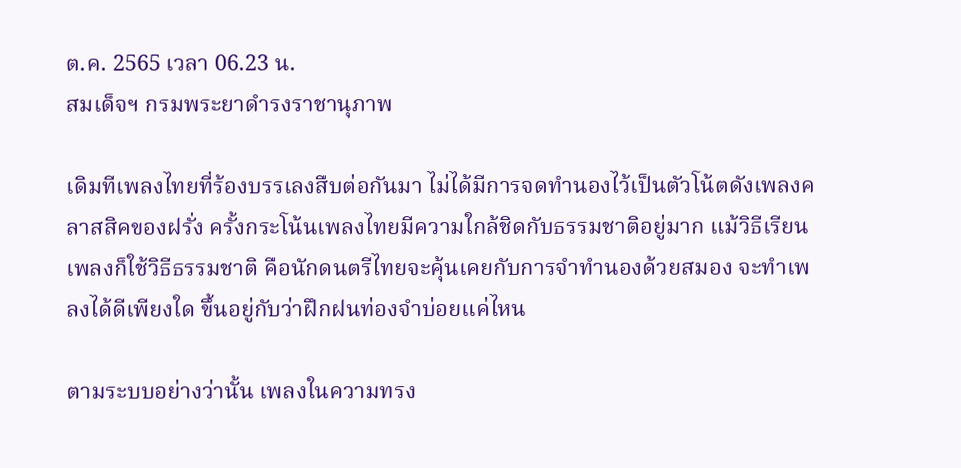ต.ค. 2565 เวลา 06.23 น.
สมเด็จฯ กรมพระยาดำรงราชานุภาพ

เดิมทีเพลงไทยที่ร้องบรรเลงสืบต่อกันมา ไม่ได้มีการจดทำนองไว้เป็นตัวโน้ตดังเพลงคลาสสิคของฝรั่ง ครั้งกระโน้นเพลงไทยมีความใกล้ชิดกับธรรมชาติอยู่มาก แม้วิธีเรียนเพลงก็ใช้วิธีธรรมชาติ คือนักดนตรีไทยจะคุ้นเคยกับการจำทำนองด้วยสมอง จะทำเพลงได้ดีเพียงใด ขึ้นอยู่กับว่าฝึกฝนท่องจำบ่อยแค่ไหน

ตามระบบอย่างว่านั้น เพลงในความทรง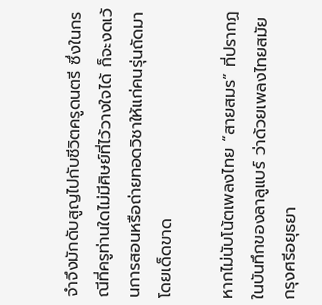จำจึงมักดับสูญไปกับชีวิตครูดนตรี ซึ่งในกรณีที่ครูท่านใดไม่มีศิษย์ที่ไว้วางใจได้ ก็จะงดเว้นการสอนหรือถ่ายทอดวิชาให้แก่คนรุ่นถัดมาโดยเด็ดขาด

หากไม่นับโน้ตเพลงไทย “สายสมร” ที่ปรากฏในบันทึกของลาลูแบร์ ว่าด้วยเพลงไทยสมัยกรุงศรีอยุธยา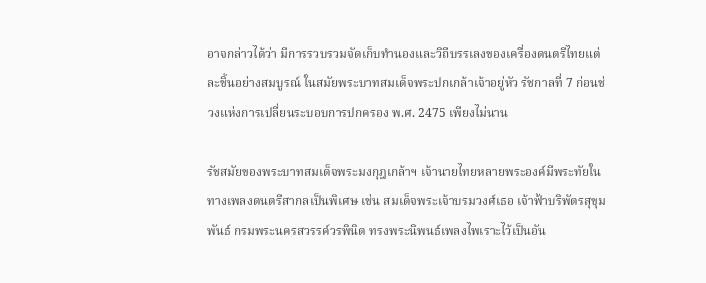อาจกล่าวได้ว่า มีการรวบรวมจัดเก็บทำนองและวิถีบรรเลงของเครื่องดนตรีไทยแต่ละชิ้นอย่างสมบูรณ์ ในสมัยพระบาทสมเด็จพระปกเกล้าเจ้าอยู่หัว รัชกาลที่ 7 ก่อนช่วงแห่งการเปลี่ยนระบอบการปกครอง พ.ศ. 2475 เพียงไม่นาน

รัชสมัยของพระบาทสมเด็จพระมงกุฎเกล้าฯ เจ้านายไทยหลายพระองค์มีพระทัยในทางเพลงดนตรีสากลเป็นพิเศษ เช่น สมเด็จพระเจ้าบรมวงศ์เธอ เจ้าฟ้าบริพัตรสุขุมพันธ์ กรมพระนครสวรรค์วรพินิต ทรงพระนิพนธ์เพลงไพเราะไว้เป็นอัน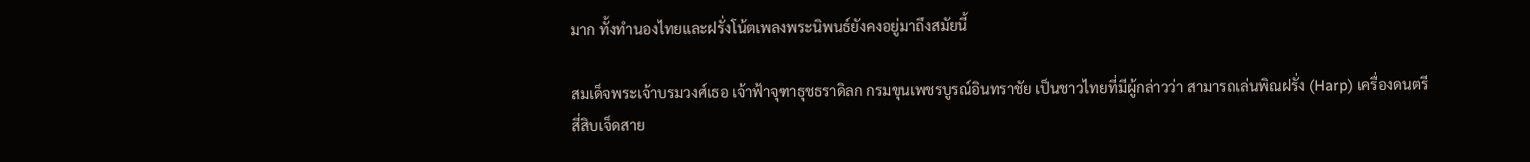มาก ทั้งทำนองไทยและฝรั่งโน้ตเพลงพระนิพนธ์ยังคงอยู่มาถึงสมัยนี้

สมเด็จพระเจ้าบรมวงศ์เธอ เจ้าฟ้าจุฑาธุชธราดิลก กรมขุนเพชรบูรณ์อินทราชัย เป็นชาวไทยที่มีผู้กล่าวว่า สามารถเล่นพิณฝรั่ง (Harp) เครื่องดนตรีสี่สิบเจ็ดสาย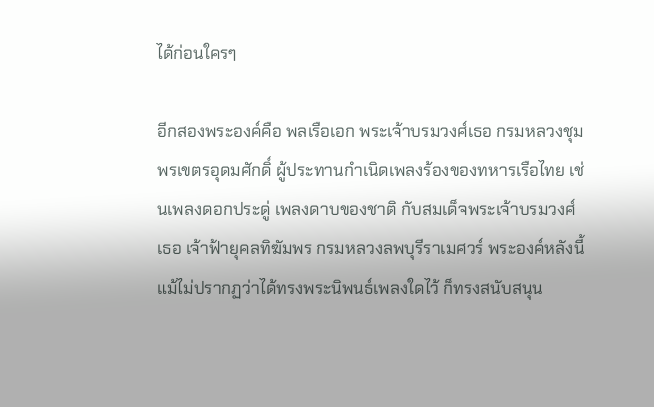ได้ก่อนใครๆ

อีกสองพระองค์คือ พลเรือเอก พระเจ้าบรมวงศ์เธอ กรมหลวงชุมพรเขตรอุดมศักดิ์ ผู้ประทานกำเนิดเพลงร้องของทหารเรือไทย เช่นเพลงดอกประดู่ เพลงดาบของชาติ กับสมเด็จพระเจ้าบรมวงศ์เธอ เจ้าฟ้ายุคลทิฆัมพร กรมหลวงลพบุรีราเมศวร์ พระองค์หลังนี้ แม้ไม่ปรากฏว่าได้ทรงพระนิพนธ์เพลงใดไว้ ก็ทรงสนับสนุน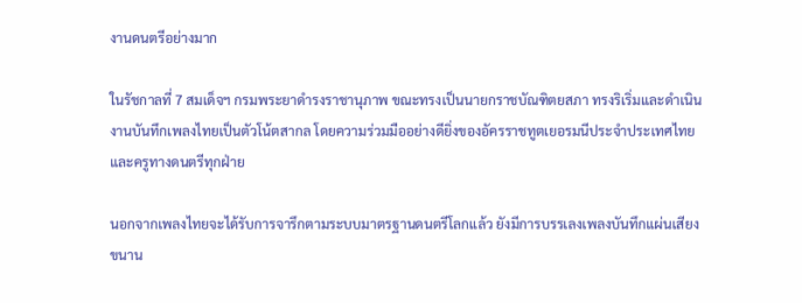งานดนตรีอย่างมาก

ในรัชกาลที่ 7 สมเด็จฯ กรมพระยาดำรงราชานุภาพ ขณะทรงเป็นนายกราชบัณฑิตยสภา ทรงริเริ่มและดำเนินงานบันทึกเพลงไทยเป็นตัวโน้ตสากล โดยความร่วมมืออย่างดียิ่งของอัครราชทูตเยอรมนีประจำประเทศไทย และครูทางดนตรีทุกฝ่าย

นอกจากเพลงไทยจะได้รับการจารึกตามระบบมาตรฐานดนตรีโลกแล้ว ยังมีการบรรเลงเพลงบันทึกแผ่นเสียงขนาน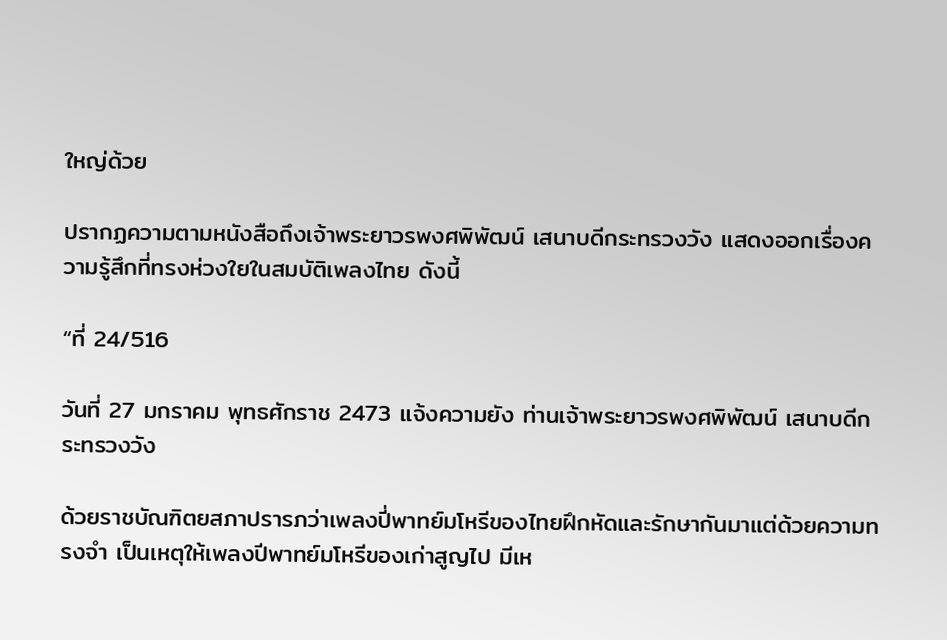ใหญ่ด้วย

ปรากฏความตามหนังสือถึงเจ้าพระยาวรพงศพิพัฒน์ เสนาบดีกระทรวงวัง แสดงออกเรื่องความรู้สึกที่ทรงห่วงใยในสมบัติเพลงไทย ดังนี้

“ที่ 24/516

วันที่ 27 มกราคม พุทธศักราช 2473 แจ้งความยัง ท่านเจ้าพระยาวรพงศพิพัฒน์ เสนาบดีกระทรวงวัง

ด้วยราชบัณฑิตยสภาปรารภว่าเพลงปี่พาทย์มโหรีของไทยฝึกหัดและรักษากันมาแต่ด้วยความทรงจำ เป็นเหตุให้เพลงปีพาทย์มโหรีของเก่าสูญไป มีเห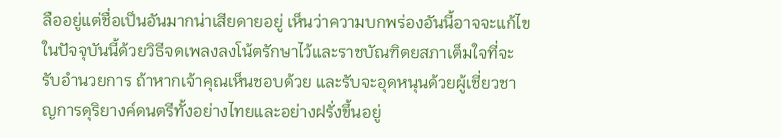ลืออยู่แต่ชื่อเป็นอันมากน่าเสียดายอยู่ เห็นว่าความบกพร่องอันนี้อาจจะแก้ไขในปัจจุบันนี้ด้วยวิธีจดเพลงลงโน้ตรักษาไว้และราชบัณฑิตยสภาเต็มใจที่จะรับอำนวยการ ถ้าหากเจ้าคุณเห็นชอบด้วย และรับจะอุดหนุนด้วยผู้เชี่ยวชาญการดุริยางค์ดนตรีทั้งอย่างไทยและอย่างฝรั่งขึ้นอยู่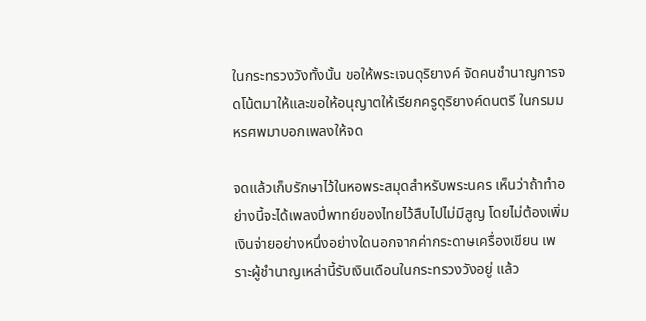ในกระทรวงวังทั้งนั้น ขอให้พระเจนดุริยางค์ จัดคนชำนาญการจดโน้ตมาให้และขอให้อนุญาตให้เรียกครูดุริยางค์ดนตรี ในกรมมหรศพมาบอกเพลงให้จด

จดแล้วเก็บรักษาไว้ในหอพระสมุดสำหรับพระนคร เห็นว่าถ้าทำอย่างนี้จะได้เพลงปี่พาทย์ของไทยไว้สืบไปไม่มีสูญ โดยไม่ต้องเพิ่มเงินจ่ายอย่างหนึ่งอย่างใดนอกจากค่ากระดาษเครื่องเขียน เพราะผู้ชำนาญเหล่านี้รับเงินเดือนในกระทรวงวังอยู่ แล้ว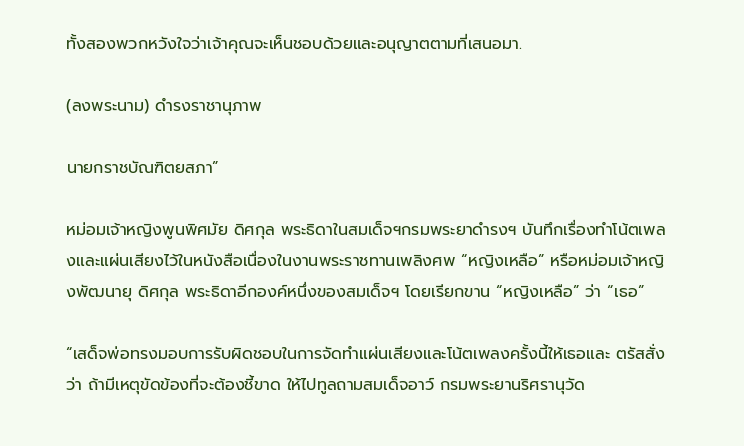ทั้งสองพวกหวังใจว่าเจ้าคุณจะเห็นชอบด้วยและอนุญาตตามที่เสนอมา.

(ลงพระนาม) ดำรงราชานุภาพ

นายกราชบัณฑิตยสภา”

หม่อมเจ้าหญิงพูนพิศมัย ดิศกุล พระธิดาในสมเด็จฯกรมพระยาดำรงฯ บันทึกเรื่องทำโน้ตเพลงและแผ่นเสียงไว้ในหนังสือเนื่องในงานพระราชทานเพลิงศพ “หญิงเหลือ” หรือหม่อมเจ้าหญิงพัฒนายุ ดิศกุล พระธิดาอีกองค์หนึ่งของสมเด็จฯ โดยเรียกขาน “หญิงเหลือ” ว่า “เธอ”

“เสด็จพ่อทรงมอบการรับผิดชอบในการจัดทำแผ่นเสียงและโน้ตเพลงครั้งนี้ให้เธอและ ตรัสสั่งว่า ถ้ามีเหตุขัดข้องที่จะต้องชี้ขาด ให้ไปทูลถามสมเด็จอาว์ กรมพระยานริศรานุวัด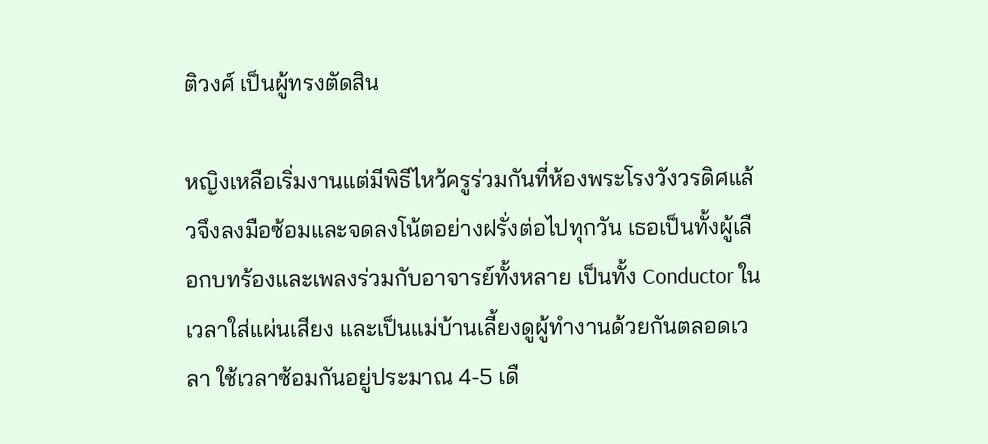ติวงศ์ เป็นผู้ทรงตัดสิน

หญิงเหลือเริ่มงานแต่มีพิธีไหว้ครูร่วมกันที่ห้องพระโรงวังวรดิศแล้วจึงลงมือซ้อมและจดลงโน้ตอย่างฝรั่งต่อไปทุกวัน เธอเป็นทั้งผู้เลือกบทร้องและเพลงร่วมกับอาจารย์ทั้งหลาย เป็นทั้ง Conductor ในเวลาใส่แผ่นเสียง และเป็นแม่บ้านเลี้ยงดูผู้ทำงานด้วยกันตลอดเวลา ใช้เวลาซ้อมกันอยู่ประมาณ 4-5 เดื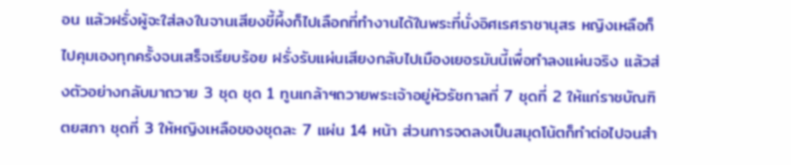อน แล้วฝรั่งผู้จะใส่ลงในจานเสียงขี้ผึ้งก็ไปเลือกที่ทำงานได้ในพระที่นั่งอิศเรศราชานุสร หญิงเหลือก็ไปคุมเองทุกครั้งจนเสร็จเรียบร้อย ฝรั่งรับแผ่นเสียงกลับไปเมืองเยอรมันนี้เพื่อทำลงแผ่นจริง แล้วส่งตัวอย่างกลับมาถวาย 3 ชุด ชุด 1 ทูนเกล้าฯถวายพระเจ้าอยู่หัวรัชกาลที่ 7 ชุดที่ 2 ให้แก่ราชบัณฑิตยสภา ชุดที่ 3 ให้หญิงเหลือของชุดละ 7 แผ่น 14 หน้า ส่วนการจดลงเป็นสมุดโน้ตก็ทำต่อไปจนสำ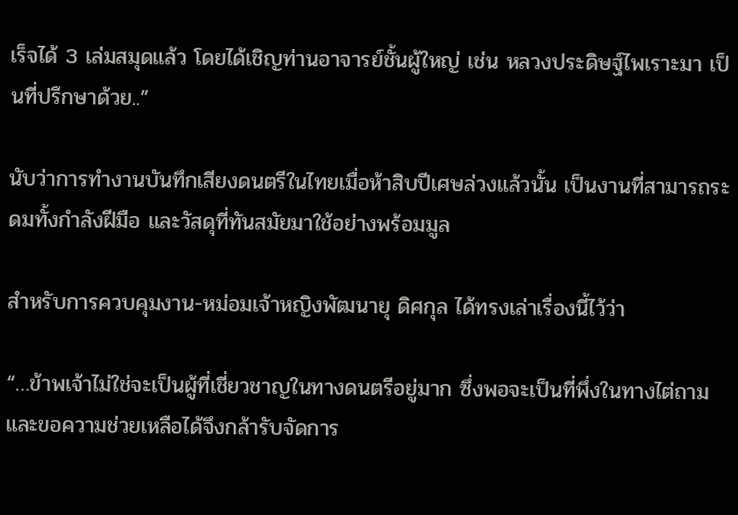เร็จได้ 3 เล่มสมุดแล้ว โดยได้เชิญท่านอาจารย์ชั้นผู้ใหญ่ เช่น หลวงประดิษฐ์ไพเราะมา เป็นที่ปรึกษาด้วย..”

นับว่าการทำงานบันทึกเสียงดนตรีในไทยเมื่อห้าสิบปีเศษล่วงแล้วนั้น เป็นงานที่สามารถระดมทั้งกำลังฝีมือ และวัสดุที่ทันสมัยมาใช้อย่างพร้อมมูล

สำหรับการควบคุมงาน-หม่อมเจ้าหญิงพัฒนายุ ดิศกุล ได้ทรงเล่าเรื่องนี้ไว้ว่า

“…ข้าพเจ้าไม่ใช่จะเป็นผู้ที่เชี่ยวชาญในทางดนตรีอยู่มาก ซึ่งพอจะเป็นที่พึ่งในทางไต่ถามและขอความช่วยเหลือได้จึงกล้ารับจัดการ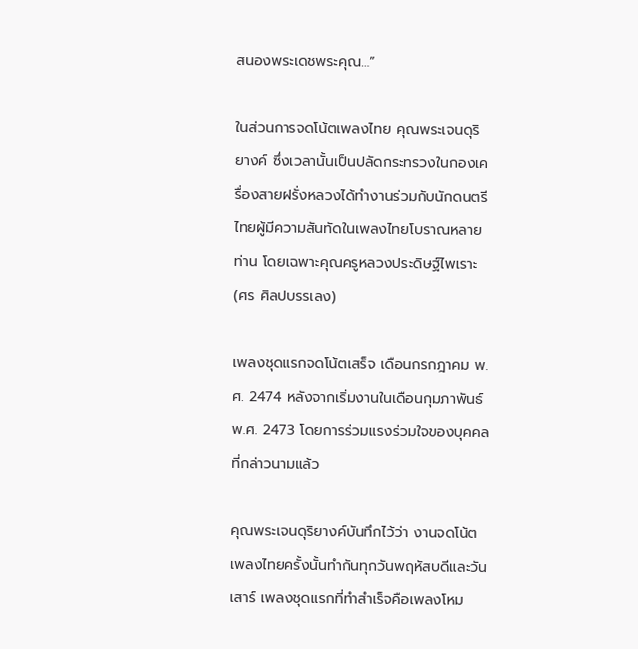สนองพระเดชพระคุณ…”

ในส่วนการจดโน้ตเพลงไทย คุณพระเจนดุริยางค์ ซึ่งเวลานั้นเป็นปลัดกระทรวงในกองเครื่องสายฝรั่งหลวงได้ทำงานร่วมกับนักดนตรีไทยผู้มีความสันทัดในเพลงไทยโบราณหลายท่าน โดยเฉพาะคุณครูหลวงประดิษฐ์ไพเราะ (ศร ศิลปบรรเลง)

เพลงชุดแรกจดโน้ตเสร็จ เดือนกรกฎาคม พ.ศ. 2474 หลังจากเริ่มงานในเดือนกุมภาพันธ์ พ.ศ. 2473 โดยการร่วมแรงร่วมใจของบุคคลที่กล่าวนามแล้ว

คุณพระเจนดุริยางค์บันทึกไว้ว่า งานจดโน้ตเพลงไทยครั้งนั้นทำกันทุกวันพฤหัสบดีและวันเสาร์ เพลงชุดแรกที่ทำสำเร็จคือเพลงโหม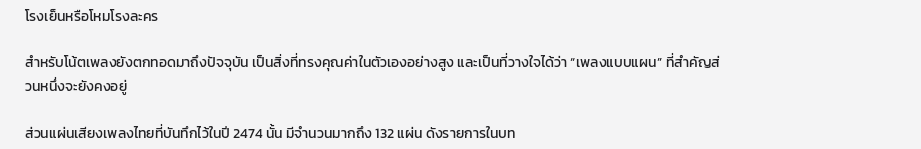โรงเย็นหรือโหมโรงละคร

สำหรับโน้ตเพลงยังตกทอดมาถึงปัจจุบัน เป็นสิ่งที่ทรงคุณค่าในตัวเองอย่างสูง และเป็นที่วางใจได้ว่า “เพลงแบบแผน” ที่สำคัญส่วนหนึ่งจะยังคงอยู่

ส่วนแผ่นเสียงเพลงไทยที่บันทึกไว้ในปี 2474 นั้น มีจำนวนมากถึง 132 แผ่น ดังรายการในบท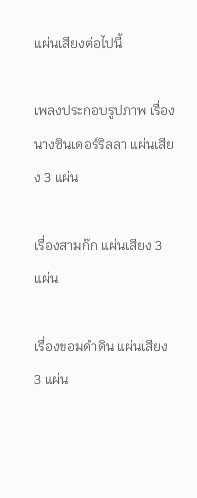แผ่นเสียงต่อไปนี้

เพลงประกอบรูปภาพ เรื่องนางซินเดอร์ริลลา แผ่นเสียง 3 แผ่น

เรื่องสามก๊ก แผ่นเสียง 3 แผ่น

เรื่องขอมดำดิน แผ่นเสียง 3 แผ่น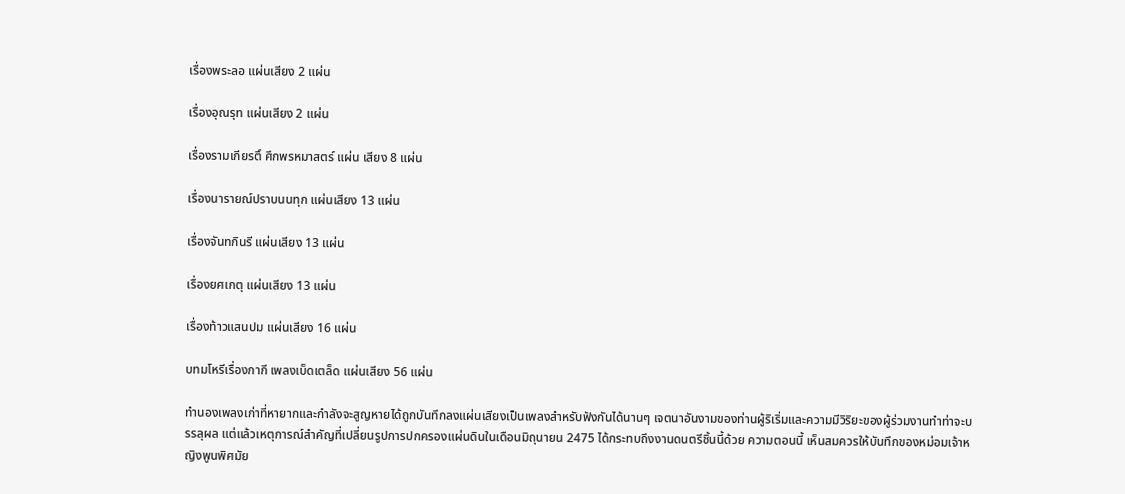เรื่องพระลอ แผ่นเสียง 2 แผ่น

เรื่องอุณรุท แผ่นเสียง 2 แผ่น

เรื่องรามเกียรติ์ ศึกพรหมาสตร์ แผ่น เสียง 8 แผ่น

เรื่องนารายณ์ปราบนนทุก แผ่นเสียง 13 แผ่น

เรื่องจันทกินรี แผ่นเสียง 13 แผ่น

เรื่องยศเกตุ แผ่นเสียง 13 แผ่น

เรื่องท้าวแสนปม แผ่นเสียง 16 แผ่น

บทมโหรีเรื่องกากี เพลงเบ็ดเตล็ด แผ่นเสียง 56 แผ่น

ทำนองเพลงเก่าที่หายากและกำลังจะสูญหายได้ถูกบันทึกลงแผ่นเสียงเป็นเพลงสำหรับฟังกันได้นานๆ เจตนาอันงามของท่านผู้ริเริ่มและความมีวิริยะของผู้ร่วมงานทำท่าจะบรรลุผล แต่แล้วเหตุการณ์สำคัญที่เปลี่ยนรูปการปกครองแผ่นดินในเดือนมิถุนายน 2475 ได้กระทบถึงงานดนตรีชิ้นนี้ด้วย ความตอนนี้ เห็นสมควรให้บันทึกของหม่อมเจ้าหญิงพูนพิศมัย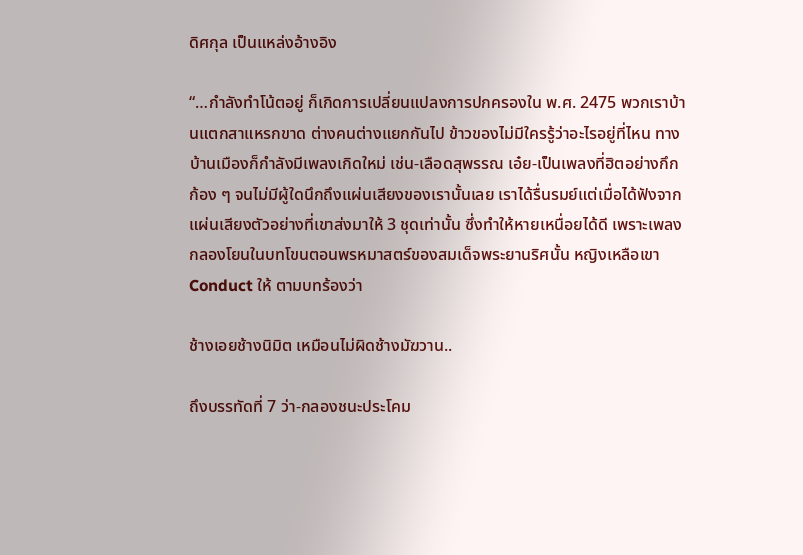ดิศกุล เป็นแหล่งอ้างอิง

“…กำลังทำโน้ตอยู่ ก็เกิดการเปลี่ยนแปลงการปกครองใน พ.ศ. 2475 พวกเราบ้านแตกสาแหรกขาด ต่างคนต่างแยกกันไป ข้าวของไม่มีใครรู้ว่าอะไรอยู่ที่ไหน ทางบ้านเมืองก็กำลังมีเพลงเกิดใหม่ เช่น-เลือดสุพรรณ เอ๋ย-เป็นเพลงที่ฮิตอย่างกึกก้อง ๆ จนไม่มีผู้ใดนึกถึงแผ่นเสียงของเรานั้นเลย เราได้รื่นรมย์แต่เมื่อได้ฟังจากแผ่นเสียงตัวอย่างที่เขาส่งมาให้ 3 ชุดเท่านั้น ซึ่งทำให้หายเหนื่อยได้ดี เพราะเพลงกลองโยนในบทโขนตอนพรหมาสตร์ของสมเด็จพระยานริศนั้น หญิงเหลือเขา Conduct ให้ ตามบทร้องว่า

ช้างเอยช้างนิมิต เหมือนไม่ผิดช้างมัฆวาน..

ถึงบรรทัดที่ 7 ว่า-กลองชนะประโคม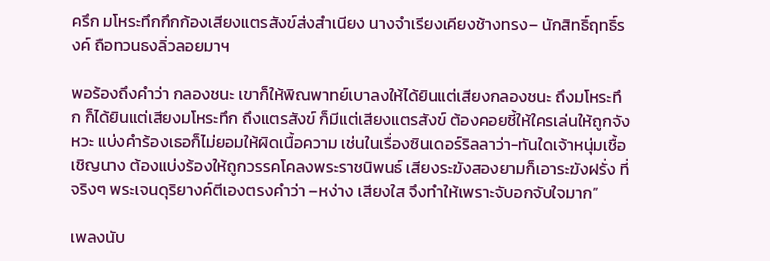ครึก มโหระทึกกึกก้องเสียงแตรสังข์ส่งสำเนียง นางจำเรียงเคียงช้างทรง– นักสิทธิ์ฤทธิ์รงค์ ถือทวนธงลิ่วลอยมาฯ

พอร้องถึงคำว่า กลองชนะ เขาก็ให้พิณพาทย์เบาลงให้ได้ยินแต่เสียงกลองชนะ ถึงมโหระทึก ก็ได้ยินแต่เสียงมโหระทึก ถึงแตรสังข์ ก็มีแต่เสียงแตรสังข์ ต้องคอยชี้ให้ใครเล่นให้ถูกจังหวะ แบ่งคำร้องเธอก็ไม่ยอมให้ผิดเนื้อความ เช่นในเรื่องซินเดอร์ริลลาว่า-ทันใดเจ้าหนุ่มเชื้อเชิญนาง ต้องแบ่งร้องให้ถูกวรรคโคลงพระราชนิพนธ์ เสียงระฆังสองยามก็เอาระฆังฝรั่ง ที่จริงๆ พระเจนดุริยางค์ตีเองตรงคำว่า –หง่าง เสียงใส จึงทำให้เพราะจับอกจับใจมาก”

เพลงนับ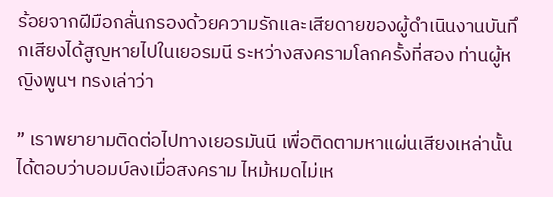ร้อยจากฝีมือกลั่นกรองด้วยความรักและเสียดายของผู้ดำเนินงานบันทึกเสียงได้สูญหายไปในเยอรมนี ระหว่างสงครามโลกครั้งที่สอง ท่านผู้หญิงพูนฯ ทรงเล่าว่า

” เราพยายามติดต่อไปทางเยอรมันนี เพื่อติดตามหาแผ่นเสียงเหล่านั้น ได้ตอบว่าบอมบ์ลงเมื่อสงคราม ไหม้หมดไม่เห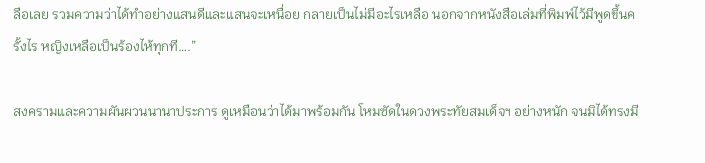ลือเลย รวมความว่าได้ทำอย่างแสนดีและแสนจะเหนื่อย กลายเป็นไม่มีอะไรเหลือ นอกจากหนังสือเล่มที่พิมพ์ไว้มีพูดขึ้นครั้งไร หญิงเหลือเป็นร้องไห้ทุกที….”

สงครามและความผันผวนนานาประการ ดูเหมือนว่าได้มาพร้อมกัน โหมซัดในดวงพระทัยสมเด็จฯ อย่างหนัก จนมิได้ทรงมี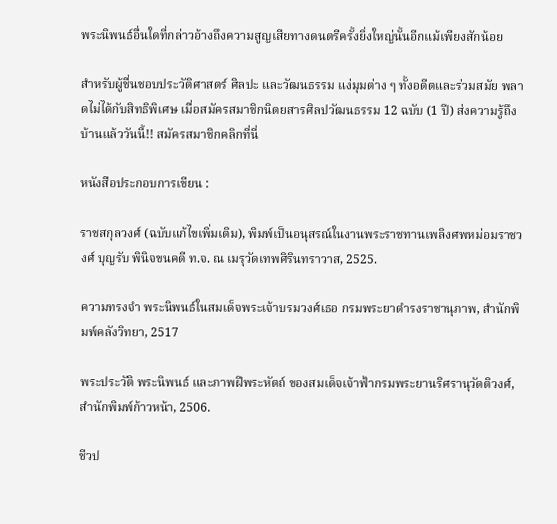พระนิพนธ์อื่นใดที่กล่าวอ้างถึงความสูญเสียทางดนตรีครั้งยิ่งใหญ่นั้นอีกแม้เพียงสักน้อย

สำหรับผู้ชื่นชอบประวัติศาสตร์ ศิลปะ และวัฒนธรรม แง่มุมต่าง ๆ ทั้งอดีตและร่วมสมัย พลาดไม่ได้กับสิทธิพิเศษ เมื่อสมัครสมาชิกนิตยสารศิลปวัฒนธรรม 12 ฉบับ (1 ปี) ส่งความรู้ถึงบ้านแล้ววันนี้!! สมัครสมาชิกคลิกที่นี่

หนังสือประกอบการเขียน :

ราชสกุลวงศ์ (ฉบับแก้ไขเพิ่มเติม), พิมพ์เป็นอนุสรณ์ในงานพระราชทานเพลิงศพหม่อมราชวงศ์ บุญรับ พินิจขนคดี ท.จ. ณ เมรุวัดเทพศิรินทราวาส, 2525.

ความทรงจำ พระนิพนธ์ในสมเด็จพระเจ้าบรมวงศ์เธอ กรมพระยาดำรงราชานุภาพ, สำนักพิมพ์คลังวิทยา, 2517

พระประวัติ พระนิพนธ์ และภาพฝีพระหัตถ์ ของสมเด็จเจ้าฟ้ากรมพระยานริศรานุวัดติวงศ์, สำนักพิมพ์ก้าวหน้า, 2506.

ชีวป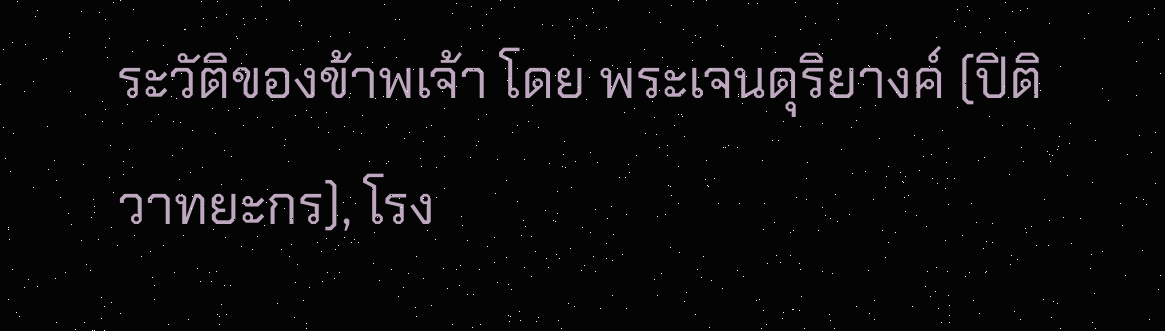ระวัติของข้าพเจ้า โดย พระเจนดุริยางค์ (ปิติ วาทยะกร), โรง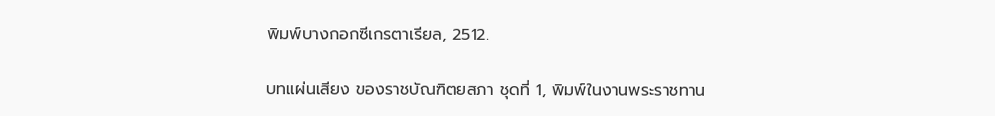พิมพ์บางกอกซีเกรตาเรียล, 2512.

บทแผ่นเสียง ของราชบัณฑิตยสภา ชุดที่ 1, พิมพ์ในงานพระราชทาน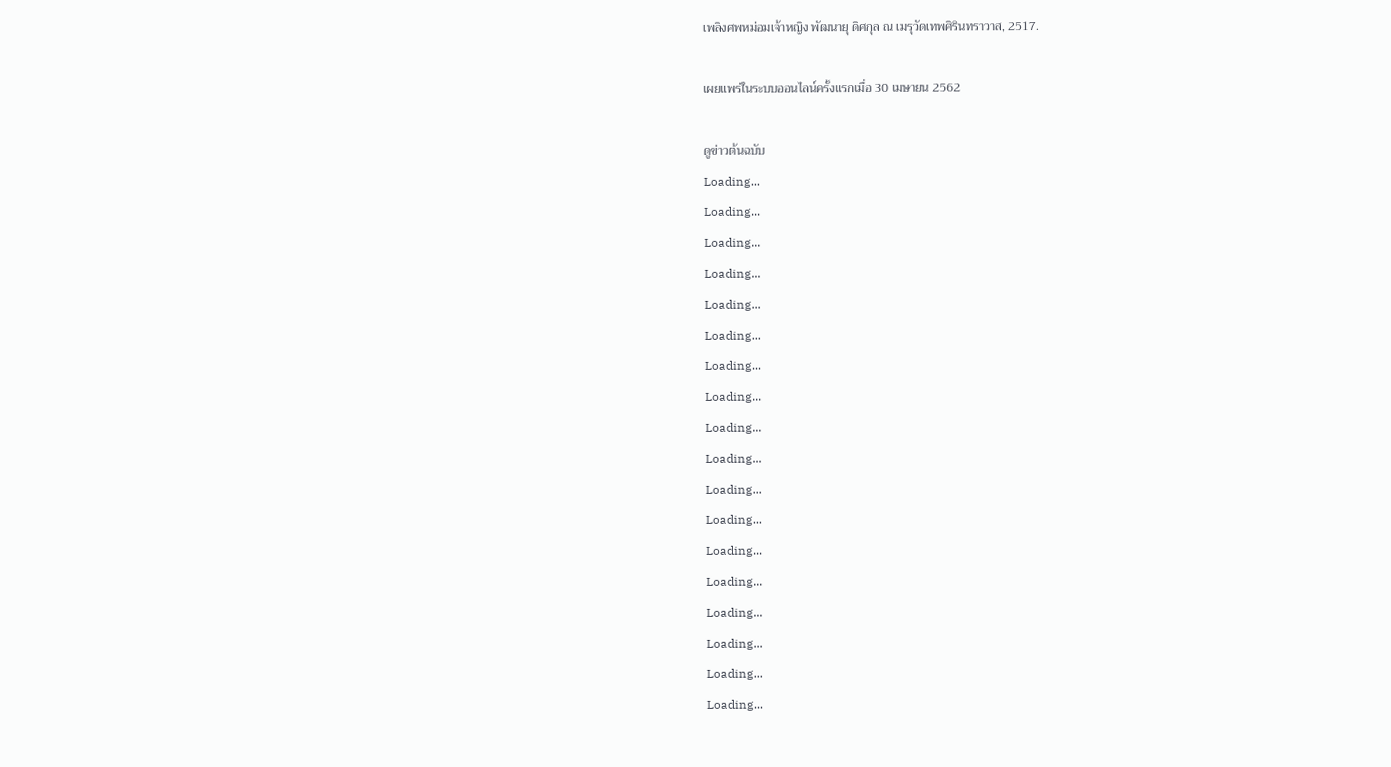เพลิงศพหม่อมเจ้าหญิง พัฒนายุ ดิศกุล ณ เมรุวัดเทพศิรินทราวาส, 2517.

เผยแพร่ในระบบออนไลน์ครั้งแรกเมื่อ 30 เมษายน 2562

ดูข่าวต้นฉบับ
Loading...
Loading...
Loading...
Loading...
Loading...
Loading...
Loading...
Loading...
Loading...
Loading...
Loading...
Loading...
Loading...
Loading...
Loading...
Loading...
Loading...
Loading...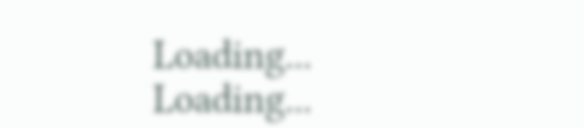Loading...
Loading...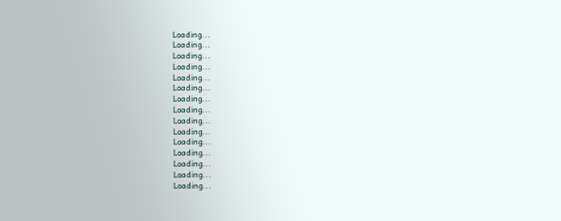Loading...
Loading...
Loading...
Loading...
Loading...
Loading...
Loading...
Loading...
Loading...
Loading...
Loading...
Loading...
Loading...
Loading...
Loading...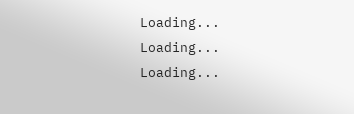Loading...
Loading...
Loading...